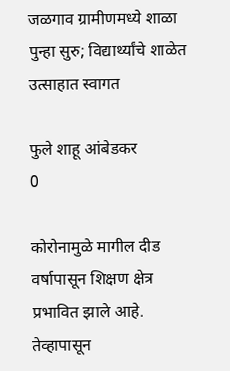जळगाव ग्रामीणमध्ये शाळा पुन्हा सुरु; विद्यार्थ्यांचे शाळेत उत्साहात स्वागत

फुले शाहू आंबेडकर
0

कोरोनामुळे मागील दीड वर्षापासून शिक्षण क्षेत्र प्रभावित झाले आहे. तेव्हापासून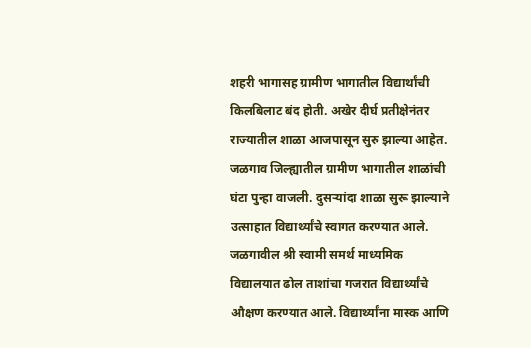शहरी भागासह ग्रामीण भागातील विद्यार्थांची किलबिलाट बंद होती. अखेर दीर्घ प्रतीक्षेनंतर राज्यातील शाळा आजपासून सुरु झाल्या आहेत. जळगाव जिल्ह्यातील ग्रामीण भागातील शाळांची घंटा पुन्हा वाजली. दुसर्‍यांदा शाळा सुरू झाल्याने उत्साहात विद्यार्थ्यांचे स्वागत करण्यात आले. जळगावील श्री स्वामी समर्थ माध्यमिक विद्यालयात ढोल ताशांचा गजरात विद्यार्थ्यांचे औक्षण करण्यात आले. विद्यार्थ्यांना मास्क आणि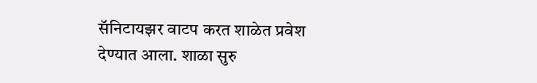सॅनिटायझर वाटप करत शाळेत प्रवेश देण्यात आला. शाळा सुरु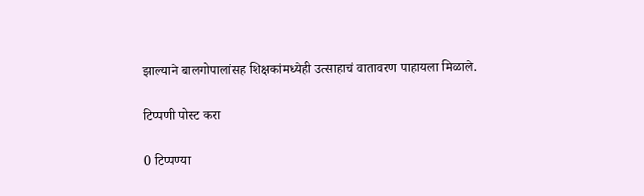झाल्याने बालगोपालांसह शिक्षकांमध्येही उत्साहाचं वातावरण पाहायला मिळाले.

टिप्पणी पोस्ट करा

0 टिप्पण्या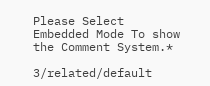Please Select Embedded Mode To show the Comment System.*

3/related/default